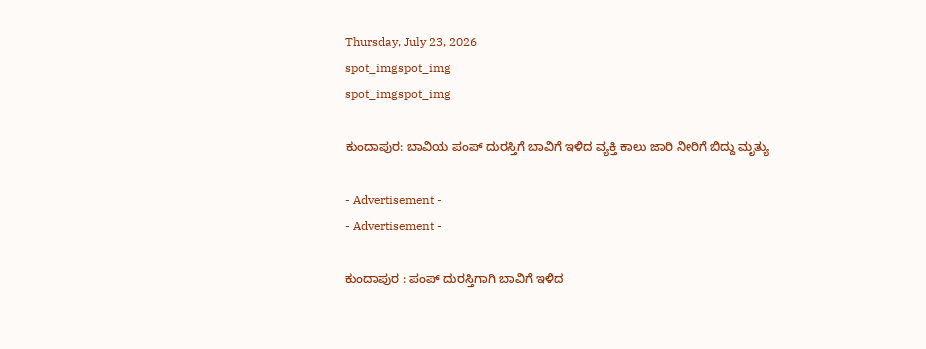Thursday, July 23, 2026
spot_imgspot_img
spot_imgspot_img

ಕುಂದಾಪುರ: ಬಾವಿಯ ಪಂಪ್ ದುರಸ್ತಿಗೆ ಬಾವಿಗೆ ಇಳಿದ ವ್ಯಕ್ತಿ ಕಾಲು ಜಾರಿ ನೀರಿಗೆ ಬಿದ್ದು ಮೃತ್ಯು

- Advertisement -
- Advertisement -

ಕುಂದಾಪುರ : ಪಂಪ್ ದುರಸ್ತಿಗಾಗಿ ಬಾವಿಗೆ ಇಳಿದ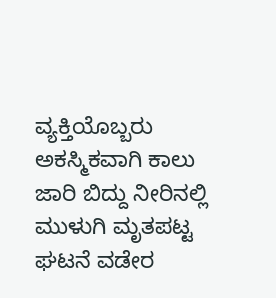ವ್ಯಕ್ತಿಯೊಬ್ಬರು ಅಕಸ್ಮಿಕವಾಗಿ ಕಾಲು ಜಾರಿ ಬಿದ್ದು ನೀರಿನಲ್ಲಿ ಮುಳುಗಿ ಮೃತಪಟ್ಟ ಘಟನೆ ವಡೇರ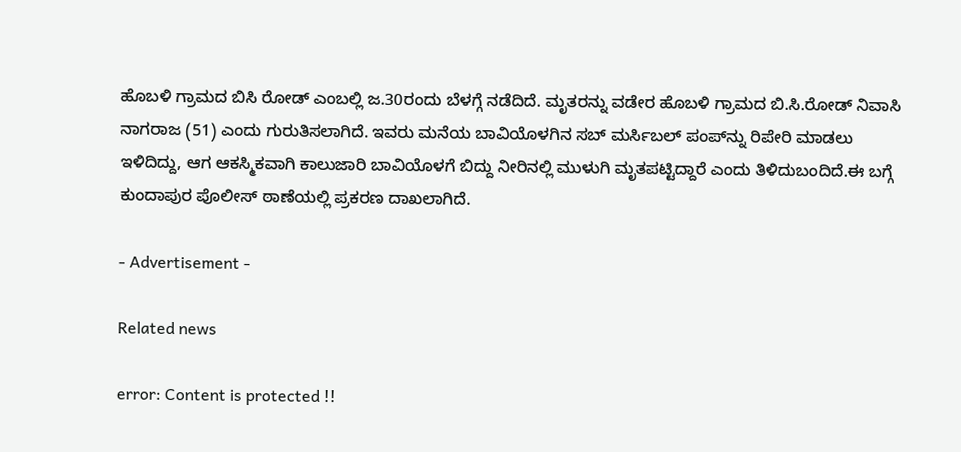ಹೊಬಳಿ ಗ್ರಾಮದ ಬಿಸಿ ರೋಡ್ ಎಂಬಲ್ಲಿ ಜ.30ರಂದು ಬೆಳಗ್ಗೆ ನಡೆದಿದೆ. ಮೃತರನ್ನು ವಡೇರ ಹೊಬಳಿ ಗ್ರಾಮದ ಬಿ.ಸಿ.ರೋಡ್ ನಿವಾಸಿ ನಾಗರಾಜ (51) ಎಂದು ಗುರುತಿಸಲಾಗಿದೆ. ಇವರು ಮನೆಯ ಬಾವಿಯೊಳಗಿನ ಸಬ್ ಮರ್ಸಿಬಲ್ ಪಂಪ್‌ನ್ನು ರಿಪೇರಿ ಮಾಡಲು ಇಳಿದಿದ್ದು, ಆಗ ಆಕಸ್ಮಿಕವಾಗಿ ಕಾಲುಜಾರಿ ಬಾವಿಯೊಳಗೆ ಬಿದ್ದು ನೀರಿನಲ್ಲಿ ಮುಳುಗಿ ಮೃತಪಟ್ಟಿದ್ದಾರೆ ಎಂದು ತಿಳಿದುಬಂದಿದೆ.ಈ ಬಗ್ಗೆ ಕುಂದಾಪುರ ಪೊಲೀಸ್ ಠಾಣೆಯಲ್ಲಿ ಪ್ರಕರಣ ದಾಖಲಾಗಿದೆ.

- Advertisement -

Related news

error: Content is protected !!